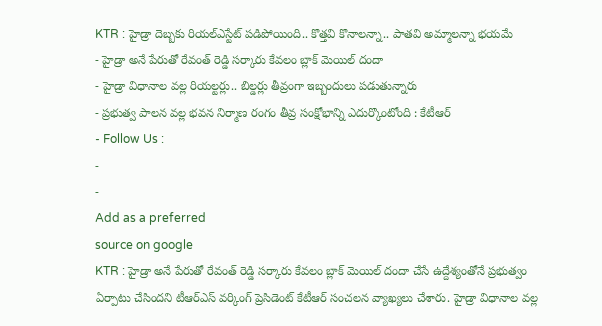KTR : హైడ్రా దెబ్బకు రియల్ఎస్టేట్ పడిపోయింది.. కొత్తవి కొనాలన్నా.. పాతవి అమ్మాలన్నా భయమే
- హైడ్రా అనే పేరుతో రేవంత్ రెడ్డి సర్కారు కేవలం బ్లాక్ మెయిల్ దందా
- హైడ్రా విధానాల వల్ల రియల్టర్లు.. బిల్డర్లు తీవ్రంగా ఇబ్బందులు పడుతున్నారు
- ప్రభుత్వ పాలన వల్ల భవన నిర్మాణ రంగం తీవ్ర సంక్షోభాన్ని ఎదుర్కొంటోంది : కేటీఆర్
- Follow Us :
-
-
Add as a preferred
source on google
KTR : హైడ్రా అనే పేరుతో రేవంత్ రెడ్డి సర్కారు కేవలం బ్లాక్ మెయిల్ దందా చేసే ఉద్దేశ్యంతోనే ప్రభుత్వం ఏర్పాటు చేసిందని టీఆర్ఎస్ వర్కింగ్ ప్రెసిడెంట్ కేటీఆర్ సంచలన వ్యాఖ్యలు చేశారు. హైడ్రా విధానాల వల్ల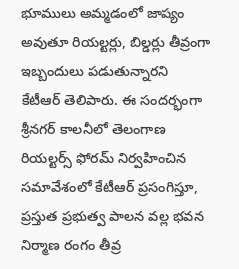భూములు అమ్మడంలో జాప్యం అవుతూ రియల్టర్లు, బిల్డర్లు తీవ్రంగా ఇబ్బందులు పడుతున్నారని కేటీఆర్ తెలిపారు. ఈ సందర్భంగా శ్రీనగర్ కాలనీలో తెలంగాణ రియల్టర్స్ ఫోరమ్ నిర్వహించిన సమావేశంలో కేటీఆర్ ప్రసంగిస్తూ, ప్రస్తుత ప్రభుత్వ పాలన వల్ల భవన నిర్మాణ రంగం తీవ్ర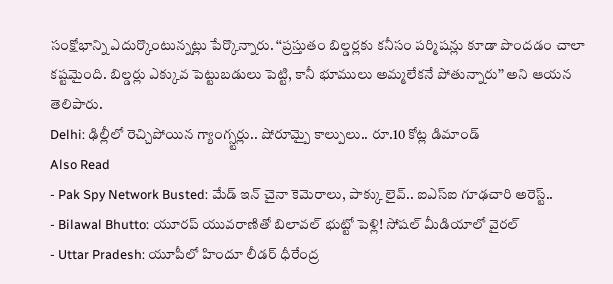సంక్షోభాన్ని ఎదుర్కొంటున్నట్లు పేర్కొన్నారు. ‘‘ప్రస్తుతం బిల్డర్లకు కనీసం పర్మిషన్లు కూడా పొందడం చాలా కష్టమైంది. బిల్డర్లు ఎక్కువ పెట్టుబడులు పెట్టి, కానీ భూములు అమ్మలేకనే పోతున్నారు’’ అని ఆయన తెలిపారు.
Delhi: ఢిల్లీలో రెచ్చిపోయిన గ్యాంగ్స్టర్లు.. షోరూమ్పై కాల్పులు.. రూ.10 కోట్ల డిమాండ్
Also Read
- Pak Spy Network Busted: మేడ్ ఇన్ చైనా కెమెరాలు, పాక్కు లైవ్.. ఐఎస్ఐ గూఢచారి అరెస్ట్..
- Bilawal Bhutto: యూరప్ యువరాణితో బిలావల్ భుట్టో పెళ్లి! సోషల్ మీడియాలో వైరల్
- Uttar Pradesh: యూపీలో హిందూ లీడర్ ధీరేంద్ర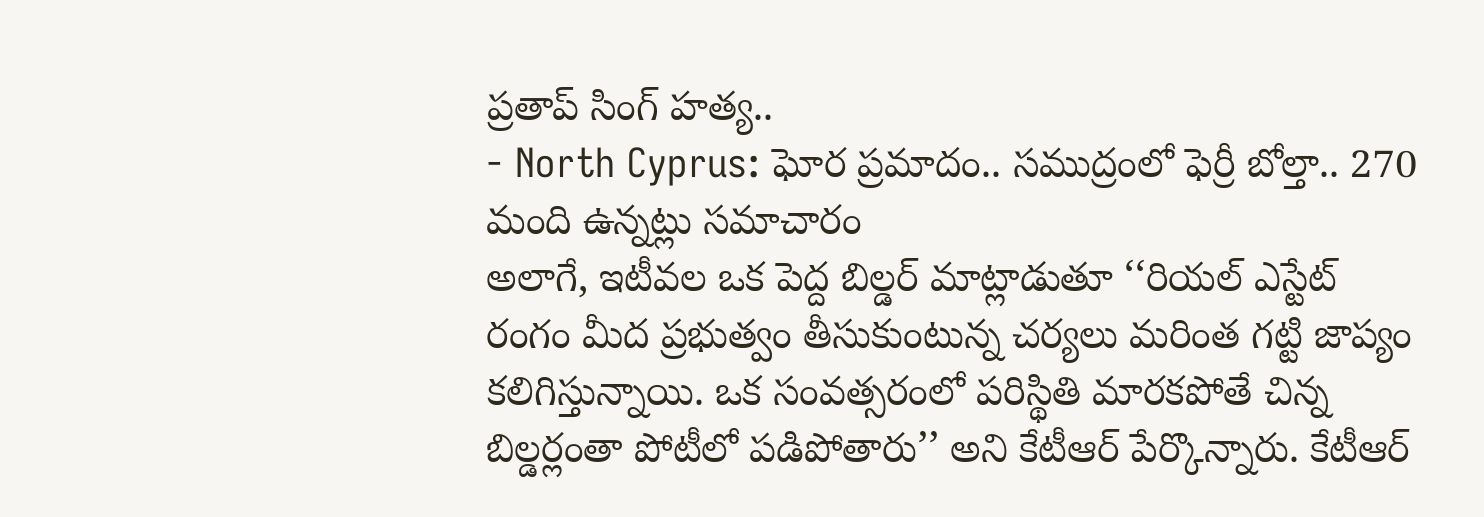ప్రతాప్ సింగ్ హత్య..
- North Cyprus: ఘోర ప్రమాదం.. సముద్రంలో ఫెర్రీ బోల్తా.. 270 మంది ఉన్నట్లు సమాచారం
అలాగే, ఇటీవల ఒక పెద్ద బిల్డర్ మాట్లాడుతూ ‘‘రియల్ ఎస్టేట్ రంగం మీద ప్రభుత్వం తీసుకుంటున్న చర్యలు మరింత గట్టి జాప్యం కలిగిస్తున్నాయి. ఒక సంవత్సరంలో పరిస్థితి మారకపోతే చిన్న బిల్డర్లంతా పోటీలో పడిపోతారు’’ అని కేటీఆర్ పేర్కొన్నారు. కేటీఆర్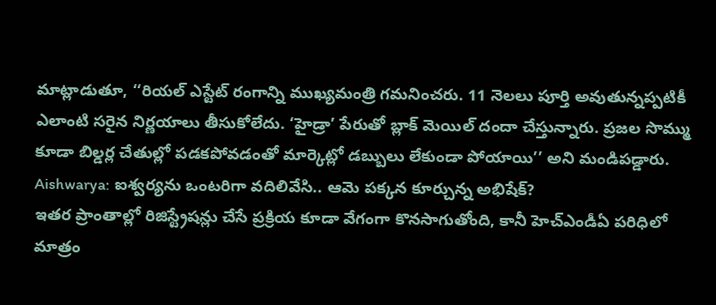మాట్లాడుతూ, ‘‘రియల్ ఎస్టేట్ రంగాన్ని ముఖ్యమంత్రి గమనించరు. 11 నెలలు పూర్తి అవుతున్నప్పటికీ ఎలాంటి సరైన నిర్ణయాలు తీసుకోలేదు. ‘హైడ్రా’ పేరుతో బ్లాక్ మెయిల్ దందా చేస్తున్నారు. ప్రజల సొమ్ము కూడా బిల్డర్ల చేతుల్లో పడకపోవడంతో మార్కెట్లో డబ్బులు లేకుండా పోయాయి’’ అని మండిపడ్డారు.
Aishwarya: ఐశ్వర్యను ఒంటరిగా వదిలివేసి.. ఆమె పక్కన కూర్చున్న అభిషేక్?
ఇతర ప్రాంతాల్లో రిజిస్ట్రేషన్లు చేసే ప్రక్రియ కూడా వేగంగా కొనసాగుతోంది, కానీ హెచ్ఎండీఏ పరిధిలో మాత్రం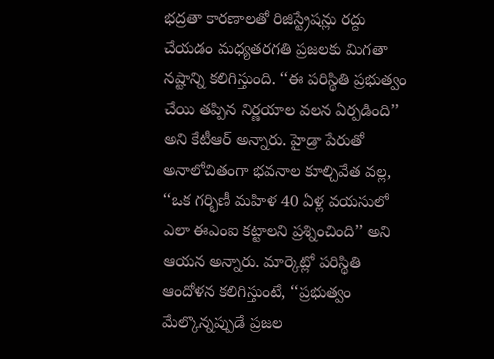భద్రతా కారణాలతో రిజిస్ట్రేషన్లు రద్దు చేయడం మధ్యతరగతి ప్రజలకు మిగతా నష్టాన్ని కలిగిస్తుంది. ‘‘ఈ పరిస్థితి ప్రభుత్వం చేయి తప్పిన నిర్ణయాల వలన ఏర్పడింది’’ అని కేటీఆర్ అన్నారు. హైడ్రా పేరుతో అనాలోచితంగా భవనాల కూల్చివేత వల్ల, ‘‘ఒక గర్భిణీ మహిళ 40 ఏళ్ల వయసులో ఎలా ఈఎంఐ కట్టాలని ప్రశ్నించింది’’ అని ఆయన అన్నారు. మార్కెట్లో పరిస్థితి ఆందోళన కలిగిస్తుంటే, ‘‘ప్రభుత్వం మేల్కొన్నప్పుడే ప్రజల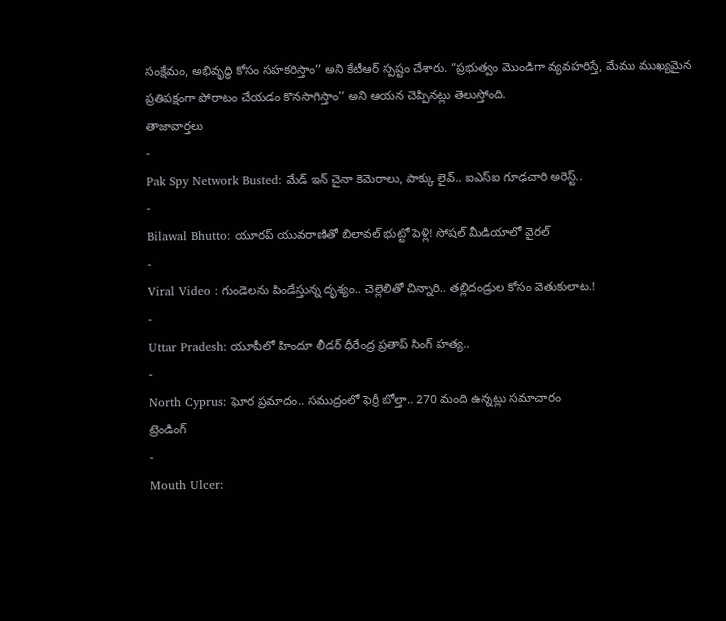సంక్షేమం, అభివృద్ధి కోసం సహకరిస్తాం’’ అని కేటీఆర్ స్పష్టం చేశారు. “ప్రభుత్వం మొండిగా వ్యవహరిస్తే, మేము ముఖ్యమైన ప్రతిపక్షంగా పోరాటం చేయడం కొనసాగిస్తాం’’ అని ఆయన చెప్పినట్లు తెలుస్తోంది.
తాజావార్తలు
-
Pak Spy Network Busted: మేడ్ ఇన్ చైనా కెమెరాలు, పాక్కు లైవ్.. ఐఎస్ఐ గూఢచారి అరెస్ట్..
-
Bilawal Bhutto: యూరప్ యువరాణితో బిలావల్ భుట్టో పెళ్లి! సోషల్ మీడియాలో వైరల్
-
Viral Video : గుండెలను పిండేస్తున్న దృశ్యం.. చెల్లెలితో చిన్నారి.. తల్లిదండ్రుల కోసం వెతుకులాట.!
-
Uttar Pradesh: యూపీలో హిందూ లీడర్ ధీరేంద్ర ప్రతాప్ సింగ్ హత్య..
-
North Cyprus: ఘోర ప్రమాదం.. సముద్రంలో ఫెర్రీ బోల్తా.. 270 మంది ఉన్నట్లు సమాచారం
ట్రెండింగ్
-
Mouth Ulcer: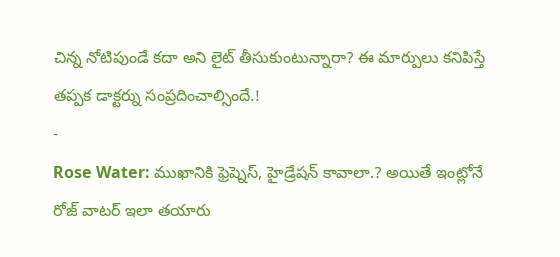చిన్న నోటిపుండే కదా అని లైట్ తీసుకుంటున్నారా? ఈ మార్పులు కనిపిస్తే తప్పక డాక్టర్ను సంప్రదించాల్సిందే.!
-
Rose Water: ముఖానికి ఫ్రెష్నెస్, హైడ్రేషన్ కావాలా.? అయితే ఇంట్లోనే రోజ్ వాటర్ ఇలా తయారు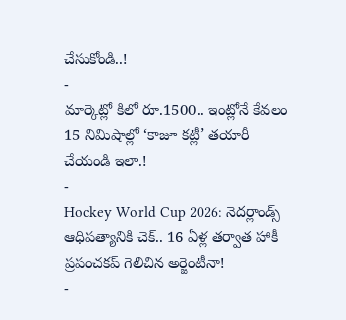చేసుకోండి..!
-
మార్కెట్లో కిలో రూ.1500.. ఇంట్లోనే కేవలం 15 నిమిషాల్లో ‘కాజూ కట్లీ’ తయారీ చేయండి ఇలా.!
-
Hockey World Cup 2026: నెదర్లాండ్స్ ఆధిపత్యానికి చెక్.. 16 ఏళ్ల తర్వాత హాకీ ప్రపంచకప్ గెలిచిన అర్జెంటీనా!
-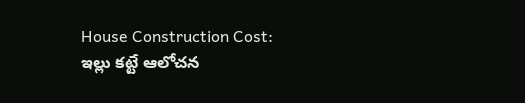House Construction Cost: ఇల్లు కట్టే ఆలోచన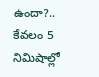ఉందా?.. కేవలం 5 నిమిషాల్లో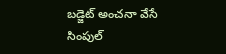బడ్జెట్ అంచనా వేసే సింపుల్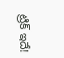ట్రిక్ ఇదే!